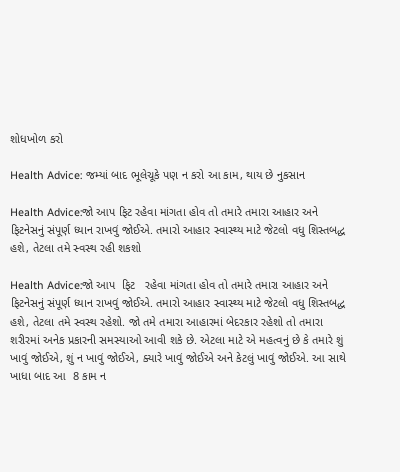શોધખોળ કરો

Health Advice: જમ્યાં બાદ ભૂલેચૂકે પણ ન કરો આ કામ, થાય છે નુકસાન

Health Advice:જો આપ ફિટ રહેવા માંગતા હોવ તો તમારે તમારા આહાર અને ફિટનેસનું સંપૂર્ણ ધ્યાન રાખવું જોઈએ. તમારો આહાર સ્વાસ્થ્ય માટે જેટલો વધુ શિસ્તબદ્ધ હશે, તેટલા તમે સ્વસ્થ રહી શકશો

Health Advice:જો આપ  ફિટ   રહેવા માંગતા હોવ તો તમારે તમારા આહાર અને ફિટનેસનું સંપૂર્ણ ધ્યાન રાખવું જોઈએ. તમારો આહાર સ્વાસ્થ્ય માટે જેટલો વધુ શિસ્તબદ્ધ હશે, તેટલા તમે સ્વસ્થ રહેશો. જો તમે તમારા આહારમાં બેદરકાર રહેશો તો તમારા શરીરમાં અનેક પ્રકારની સમસ્યાઓ આવી શકે છે. એટલા માટે એ મહત્વનું છે કે તમારે શું ખાવું જોઈએ, શું ન ખાવું જોઈએ, ક્યારે ખાવું જોઈએ અને કેટલું ખાવું જોઈએ. આ સાથે  ખાધા બાદ આ  8 કામ ન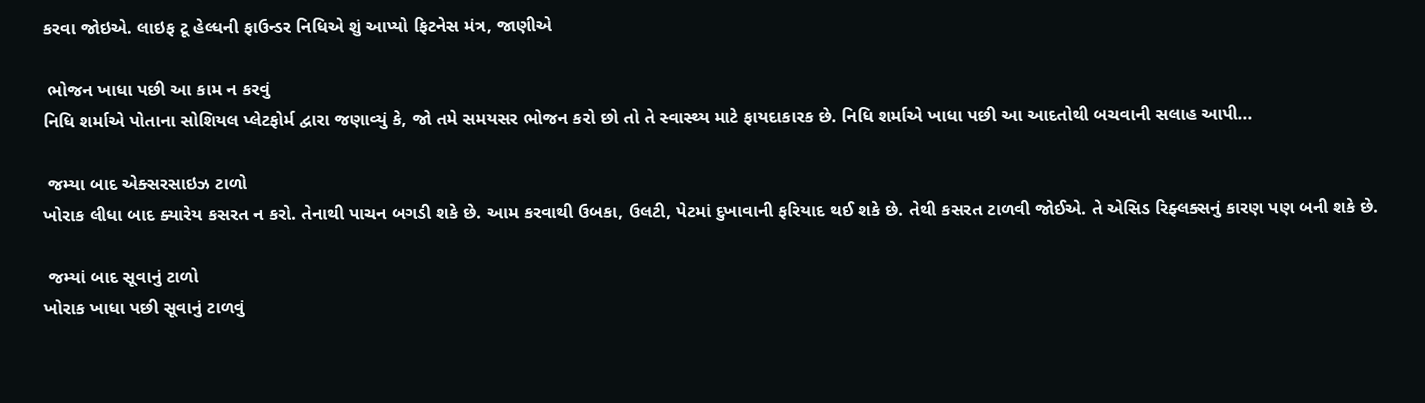કરવા જોઇએ. લાઇફ ટૂ હેલ્ધની ફાઉન્ડર નિધિએ શું આપ્યો ફિટનેસ મંત્ર, જાણીએ

 ભોજન ખાધા પછી આ કામ ન કરવું
નિધિ શર્માએ પોતાના સોશિયલ પ્લેટફોર્મ દ્વારા જણાવ્યું કે, જો તમે સમયસર ભોજન કરો છો તો તે સ્વાસ્થ્ય માટે ફાયદાકારક છે. નિધિ શર્માએ ખાધા પછી આ આદતોથી બચવાની સલાહ આપી...

 જમ્યા બાદ એક્સરસાઇઝ ટાળો
ખોરાક લીધા બાદ ક્યારેય કસરત ન કરો. તેનાથી પાચન બગડી શકે છે. આમ કરવાથી ઉબકા, ઉલટી, પેટમાં દુખાવાની ફરિયાદ થઈ શકે છે. તેથી કસરત ટાળવી જોઈએ. તે એસિડ રિફ્લક્સનું કારણ પણ બની શકે છે.

 જમ્યાં બાદ સૂવાનું ટાળો
ખોરાક ખાધા પછી સૂવાનું ટાળવું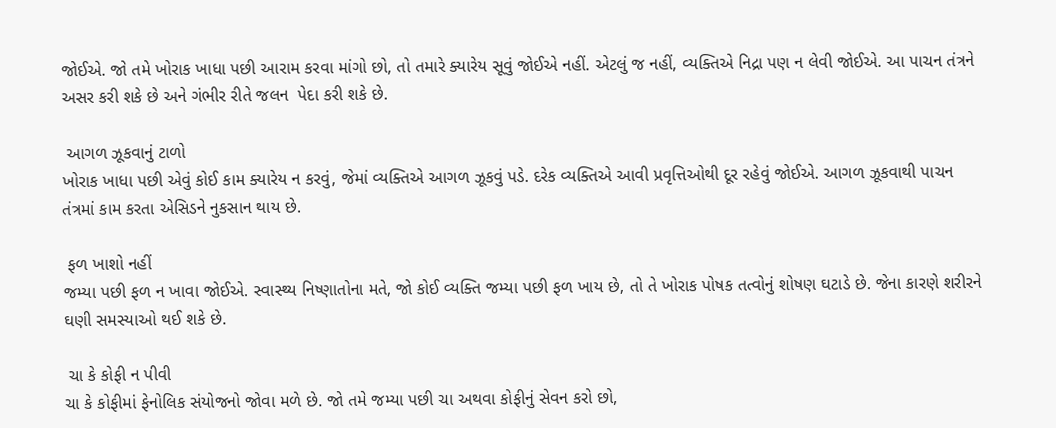જોઈએ. જો તમે ખોરાક ખાધા પછી આરામ કરવા માંગો છો, તો તમારે ક્યારેય સૂવું જોઈએ નહીં. એટલું જ નહીં, વ્યક્તિએ નિદ્રા પણ ન લેવી જોઈએ. આ પાચન તંત્રને અસર કરી શકે છે અને ગંભીર રીતે જલન  પેદા કરી શકે છે.

 આગળ ઝૂકવાનું ટાળો
ખોરાક ખાધા પછી એવું કોઈ કામ ક્યારેય ન કરવું, જેમાં વ્યક્તિએ આગળ ઝૂકવું પડે. દરેક વ્યક્તિએ આવી પ્રવૃત્તિઓથી દૂર રહેવું જોઈએ. આગળ ઝૂકવાથી પાચન તંત્રમાં કામ કરતા એસિડને નુકસાન થાય છે.

 ફળ ખાશો નહીં
જમ્યા પછી ફળ ન ખાવા જોઈએ. સ્વાસ્થ્ય નિષ્ણાતોના મતે, જો કોઈ વ્યક્તિ જમ્યા પછી ફળ ખાય છે, તો તે ખોરાક પોષક તત્વોનું શોષણ ઘટાડે છે. જેના કારણે શરીરને ઘણી સમસ્યાઓ થઈ શકે છે.

 ચા કે કોફી ન પીવી
ચા કે કોફીમાં ફેનોલિક સંયોજનો જોવા મળે છે. જો તમે જમ્યા પછી ચા અથવા કોફીનું સેવન કરો છો,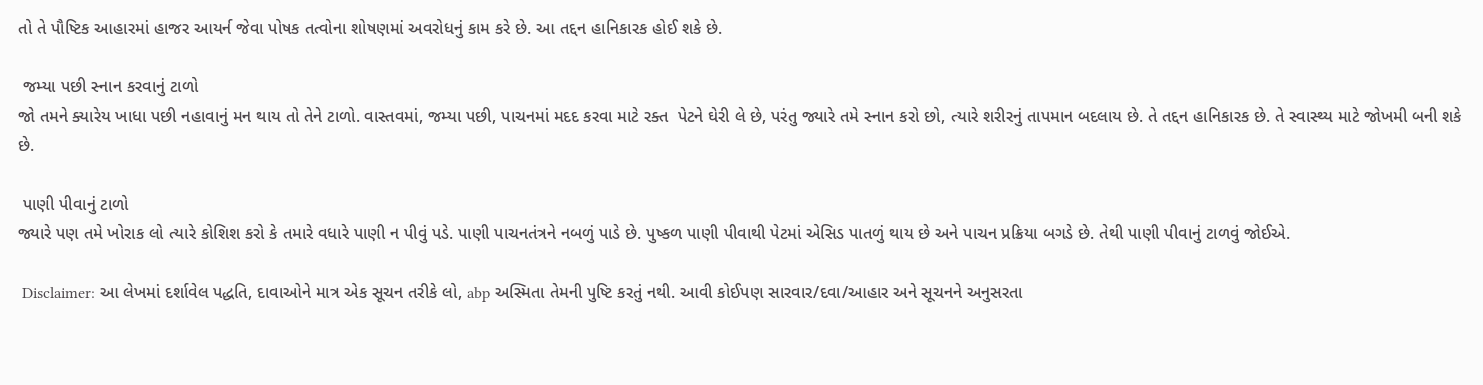તો તે પૌષ્ટિક આહારમાં હાજર આયર્ન જેવા પોષક તત્વોના શોષણમાં અવરોધનું કામ કરે છે. આ તદ્દન હાનિકારક હોઈ શકે છે.

 જમ્યા પછી સ્નાન કરવાનું ટાળો
જો તમને ક્યારેય ખાધા પછી નહાવાનું મન થાય તો તેને ટાળો. વાસ્તવમાં, જમ્યા પછી, પાચનમાં મદદ કરવા માટે રક્ત  પેટને ઘેરી લે છે, પરંતુ જ્યારે તમે સ્નાન કરો છો, ત્યારે શરીરનું તાપમાન બદલાય છે. તે તદ્દન હાનિકારક છે. તે સ્વાસ્થ્ય માટે જોખમી બની શકે છે.

 પાણી પીવાનું ટાળો
જ્યારે પણ તમે ખોરાક લો ત્યારે કોશિશ કરો કે તમારે વધારે પાણી ન પીવું પડે. પાણી પાચનતંત્રને નબળું પાડે છે. પુષ્કળ પાણી પીવાથી પેટમાં એસિડ પાતળું થાય છે અને પાચન પ્રક્રિયા બગડે છે. તેથી પાણી પીવાનું ટાળવું જોઈએ.

 Disclaimer: આ લેખમાં દર્શાવેલ પદ્ધતિ, દાવાઓને માત્ર એક સૂચન તરીકે લો, abp અસ્મિતા તેમની પુષ્ટિ કરતું નથી. આવી કોઈપણ સારવાર/દવા/આહાર અને સૂચનને અનુસરતા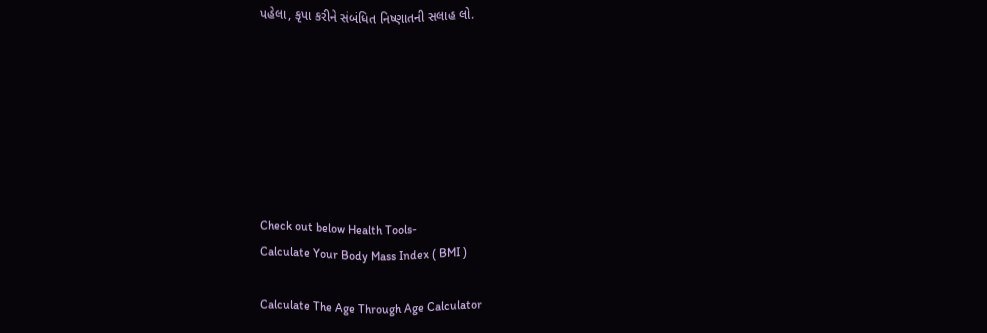પહેલા, કૃપા કરીને સંબંધિત નિષ્ણાતની સલાહ લો.







Check out below Health Tools-
Calculate Your Body Mass Index ( BMI )

Calculate The Age Through Age Calculator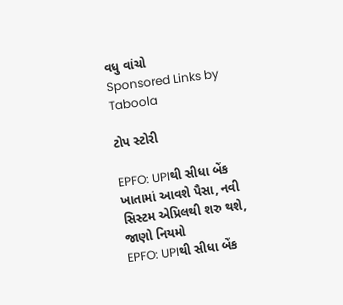વધુ વાંચો
Sponsored Links by Taboola

ટોપ સ્ટોરી

EPFO: UPIથી સીધા બેંક ખાતામાં આવશે પૈસા, નવી સિસ્ટમ એપ્રિલથી શરુ થશે,  જાણો નિયમો
EPFO: UPIથી સીધા બેંક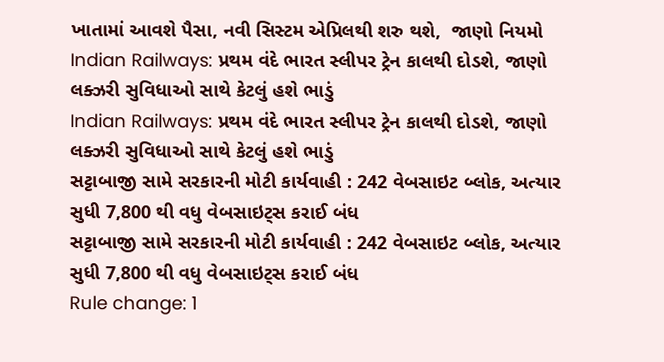ખાતામાં આવશે પૈસા, નવી સિસ્ટમ એપ્રિલથી શરુ થશે,  જાણો નિયમો
Indian Railways: પ્રથમ વંદે ભારત સ્લીપર ટ્રેન કાલથી દોડશે, જાણો લક્ઝરી સુવિધાઓ સાથે કેટલું હશે ભાડું
Indian Railways: પ્રથમ વંદે ભારત સ્લીપર ટ્રેન કાલથી દોડશે, જાણો લક્ઝરી સુવિધાઓ સાથે કેટલું હશે ભાડું
સટ્ટાબાજી સામે સરકારની મોટી કાર્યવાહી : 242 વેબસાઇટ બ્લોક, અત્યાર સુધી 7,800 થી વધુ વેબસાઇટ્સ કરાઈ બંધ
સટ્ટાબાજી સામે સરકારની મોટી કાર્યવાહી : 242 વેબસાઇટ બ્લોક, અત્યાર સુધી 7,800 થી વધુ વેબસાઇટ્સ કરાઈ બંધ
Rule change: 1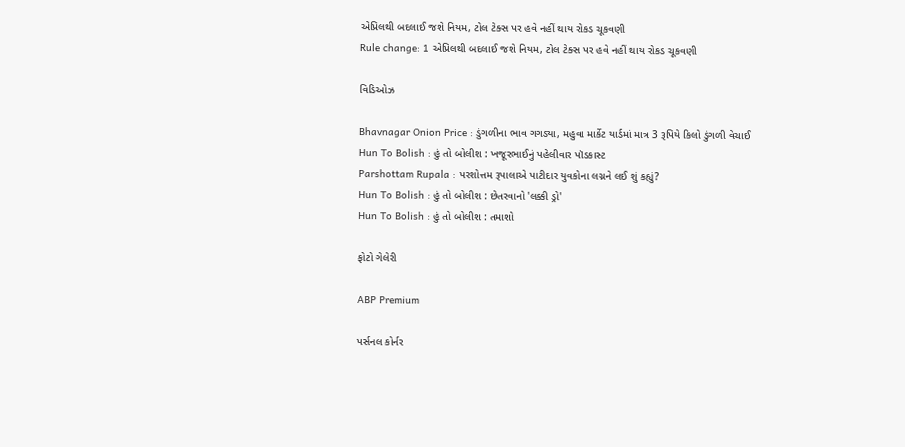એપ્રિલથી બદલાઈ જશે નિયમ, ટોલ ટેક્સ પર હવે નહીં થાય રોકડ ચૂકવણી
Rule change: 1 એપ્રિલથી બદલાઈ જશે નિયમ, ટોલ ટેક્સ પર હવે નહીં થાય રોકડ ચૂકવણી

વિડિઓઝ

Bhavnagar Onion Price : ડુંગળીના ભાવ ગગડ્યા, મહુવા માર્કેટ યાર્ડમાં માત્ર 3 રૂપિયે કિલો ડુંગળી વેચાઈ
Hun To Bolish : હું તો બોલીશ : ખજૂરભાઈનું પહેલીવાર પૉડકાસ્ટ
Parshottam Rupala : પરશોત્તમ રૂપાલાએ પાટીદાર યુવકોના લગ્નને લઈ શું કહ્યું?
Hun To Bolish : હું તો બોલીશ : છેતરવાનો 'લક્કી ડ્રો'
Hun To Bolish : હું તો બોલીશ : તમાશો

ફોટો ગેલેરી

ABP Premium

પર્સનલ કોર્નર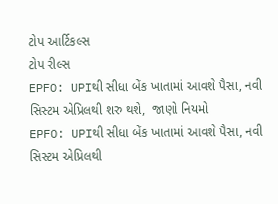ટોપ આર્ટિકલ્સ
ટોપ રીલ્સ
EPFO: UPIથી સીધા બેંક ખાતામાં આવશે પૈસા, નવી સિસ્ટમ એપ્રિલથી શરુ થશે,  જાણો નિયમો
EPFO: UPIથી સીધા બેંક ખાતામાં આવશે પૈસા, નવી સિસ્ટમ એપ્રિલથી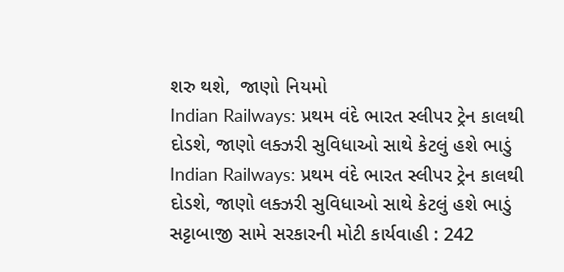શરુ થશે,  જાણો નિયમો
Indian Railways: પ્રથમ વંદે ભારત સ્લીપર ટ્રેન કાલથી દોડશે, જાણો લક્ઝરી સુવિધાઓ સાથે કેટલું હશે ભાડું
Indian Railways: પ્રથમ વંદે ભારત સ્લીપર ટ્રેન કાલથી દોડશે, જાણો લક્ઝરી સુવિધાઓ સાથે કેટલું હશે ભાડું
સટ્ટાબાજી સામે સરકારની મોટી કાર્યવાહી : 242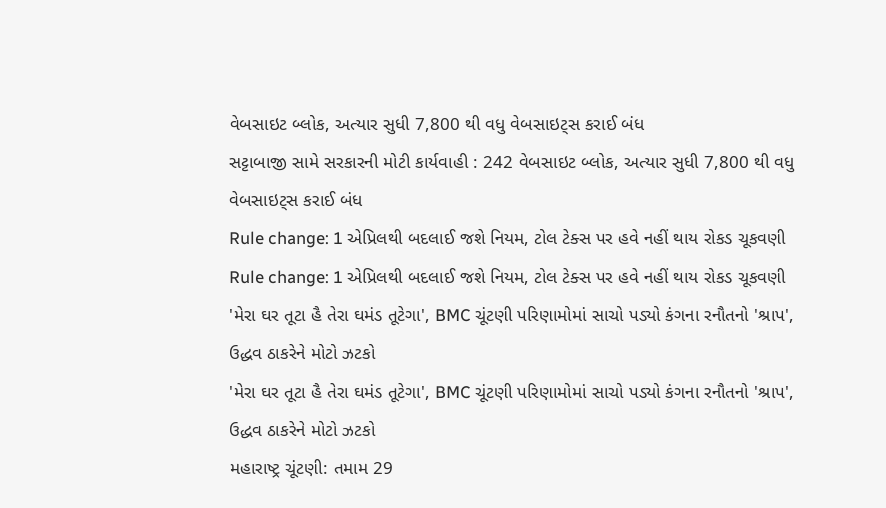વેબસાઇટ બ્લોક, અત્યાર સુધી 7,800 થી વધુ વેબસાઇટ્સ કરાઈ બંધ
સટ્ટાબાજી સામે સરકારની મોટી કાર્યવાહી : 242 વેબસાઇટ બ્લોક, અત્યાર સુધી 7,800 થી વધુ વેબસાઇટ્સ કરાઈ બંધ
Rule change: 1 એપ્રિલથી બદલાઈ જશે નિયમ, ટોલ ટેક્સ પર હવે નહીં થાય રોકડ ચૂકવણી
Rule change: 1 એપ્રિલથી બદલાઈ જશે નિયમ, ટોલ ટેક્સ પર હવે નહીં થાય રોકડ ચૂકવણી
'મેરા ઘર તૂટા હૈ તેરા ઘમંડ તૂટેગા', BMC ચૂંટણી પરિણામોમાં સાચો પડ્યો કંગના રનૌતનો 'શ્રાપ', ઉદ્ધવ ઠાકરેને મોટો ઝટકો
'મેરા ઘર તૂટા હૈ તેરા ઘમંડ તૂટેગા', BMC ચૂંટણી પરિણામોમાં સાચો પડ્યો કંગના રનૌતનો 'શ્રાપ', ઉદ્ધવ ઠાકરેને મોટો ઝટકો
મહારાષ્ટ્ર ચૂંટણી: તમામ 29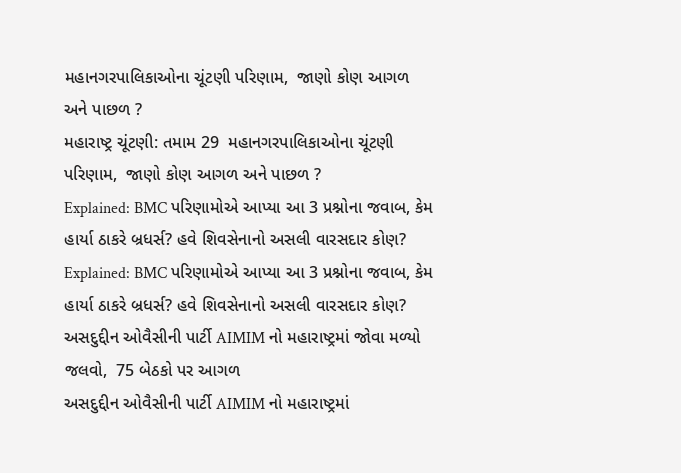મહાનગરપાલિકાઓના ચૂંટણી પરિણામ,  જાણો કોણ આગળ અને પાછળ ?
મહારાષ્ટ્ર ચૂંટણી: તમામ 29  મહાનગરપાલિકાઓના ચૂંટણી પરિણામ,  જાણો કોણ આગળ અને પાછળ ?
Explained: BMC પરિણામોએ આપ્યા આ 3 પ્રશ્નોના જવાબ, કેમ હાર્યા ઠાકરે બ્રધર્સ? હવે શિવસેનાનો અસલી વારસદાર કોણ?
Explained: BMC પરિણામોએ આપ્યા આ 3 પ્રશ્નોના જવાબ, કેમ હાર્યા ઠાકરે બ્રધર્સ? હવે શિવસેનાનો અસલી વારસદાર કોણ?
અસદુદ્દીન ઓવૈસીની પાર્ટી AIMIM નો મહારાષ્ટ્રમાં જોવા મળ્યો જલવો,  75 બેઠકો પર આગળ
અસદુદ્દીન ઓવૈસીની પાર્ટી AIMIM નો મહારાષ્ટ્રમાં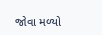જોવા મળ્યો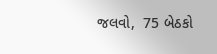જલવો,  75 બેઠકો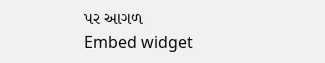પર આગળ
Embed widget